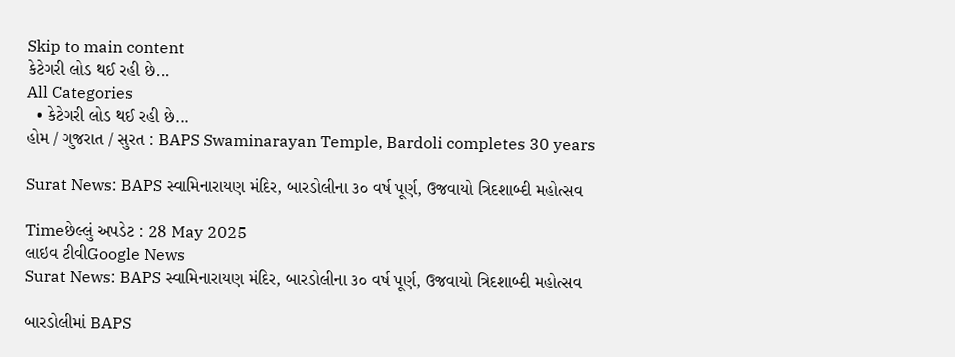Skip to main content
કેટેગરી લોડ થઈ રહી છે...
All Categories
  • કેટેગરી લોડ થઈ રહી છે...
હોમ / ગુજરાત / સુરત : BAPS Swaminarayan Temple, Bardoli completes 30 years

Surat News: BAPS સ્વામિનારાયણ મંદિર, બારડોલીના ૩૦ વર્ષ પૂર્ણ, ઉજવાયો ત્રિદશાબ્દી મહોત્સવ

Timeછેલ્લું અપડેટ : 28 May 2025
લાઇવ ટીવીGoogle News
Surat News: BAPS સ્વામિનારાયણ મંદિર, બારડોલીના ૩૦ વર્ષ પૂર્ણ, ઉજવાયો ત્રિદશાબ્દી મહોત્સવ

બારડોલીમાં BAPS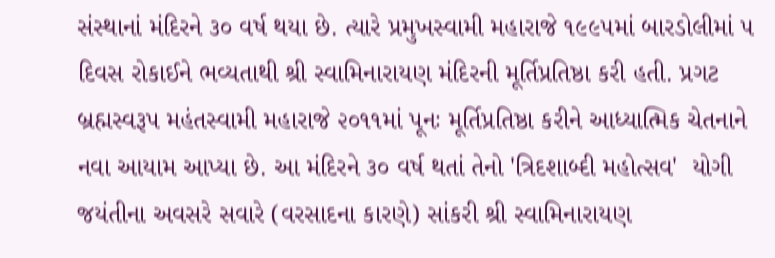સંસ્થાનાં મંદિરને ૩૦ વર્ષ થયા છે. ત્યારે પ્રમુખસ્વામી મહારાજે ૧૯૯૫માં બારડોલીમાં ૫ દિવસ રોકાઈને ભવ્યતાથી શ્રી સ્વામિનારાયણ મંદિરની મૂર્તિપ્રતિષ્ઠા કરી હતી. પ્રગટ બ્રહ્મસ્વરૂપ મહંતસ્વામી મહારાજે ૨૦૧૧માં પૂનઃ મૂર્તિપ્રતિષ્ઠા કરીને આધ્યાત્મિક ચેતનાને નવા આયામ આપ્યા છે. આ મંદિરને ૩૦ વર્ષ થતાં તેનો 'ત્રિદશાબ્દી મહોત્સવ'  યોગી જયંતીના અવસરે સવારે (વરસાદના કારણે) સાંકરી શ્રી સ્વામિનારાયણ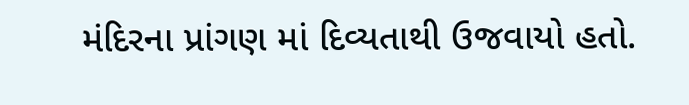મંદિરના પ્રાંગણ માં દિવ્યતાથી ઉજવાયો હતો.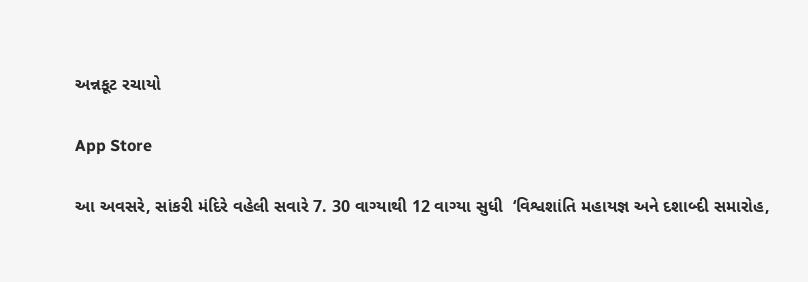અન્નકૂટ રચાયો

App Store

આ અવસરે, સાંકરી મંદિરે વહેલી સવારે 7. 30 વાગ્યાથી 12 વાગ્યા સુધી  ‘વિશ્વશાંતિ મહાયજ્ઞ અને દશાબ્દી સમારોહ,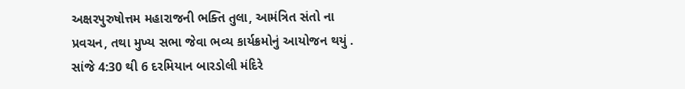અક્ષરપુરુષોત્તમ મહારાજની ભક્તિ તુલા, આમંત્રિત સંતો ના પ્રવચન, તથા મુખ્ય સભા જેવા ભવ્ય કાર્યક્રમોનું આયોજન થયું ‌.  સાંજે 4:30 થી 6 દરમિયાન બારડોલી મંદિરે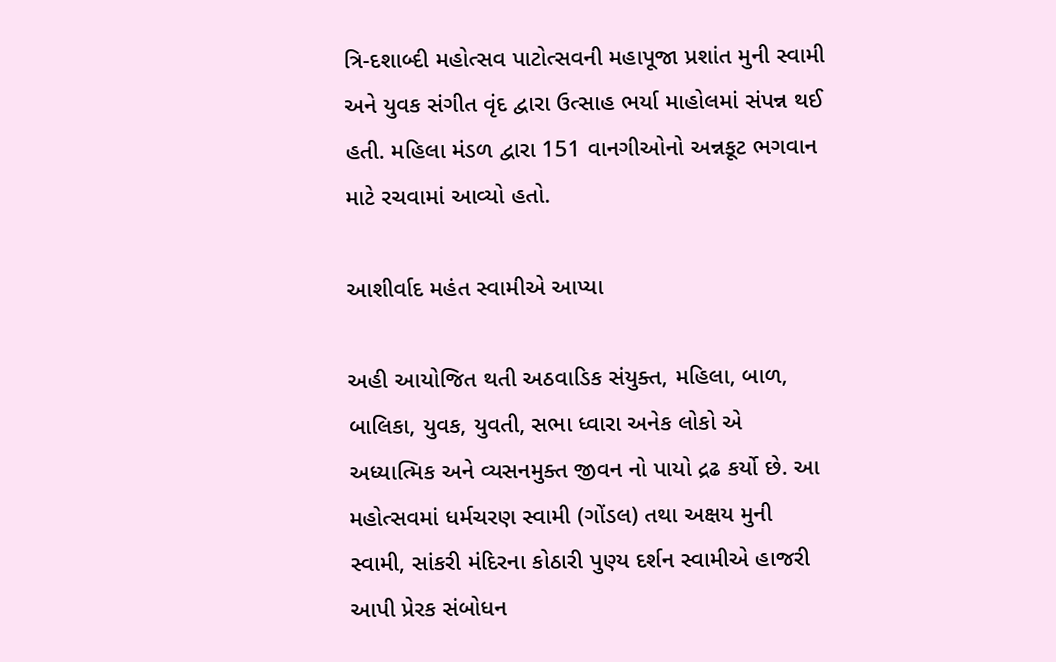ત્રિ-દશાબ્દી મહોત્સવ પાટોત્સવની મહાપૂજા પ્રશાંત મુની સ્વામી અને યુવક સંગીત વૃંદ દ્વારા ઉત્સાહ ભર્યા માહોલમાં સંપન્ન થઈ હતી. મહિલા મંડળ દ્વારા 151 વાનગીઓનો અન્નકૂટ ભગવાન માટે રચવામાં આવ્યો હતો.

આશીર્વાદ મહંત સ્વામીએ આપ્યા

અહી આયોજિત થતી અઠવાડિક સંયુક્ત, મહિલા, બાળ, બાલિકા, યુવક, યુવતી, સભા ધ્વારા અનેક લોકો એ અધ્યાત્મિક અને વ્યસનમુક્ત જીવન નો પાયો દ્રઢ કર્યો છે. આ મહોત્સવમાં ધર્મચરણ સ્વામી (ગોંડલ) તથા અક્ષય મુની સ્વામી, સાંકરી મંદિરના કોઠારી પુણ્ય દર્શન સ્વામીએ હાજરી આપી પ્રેરક સંબોધન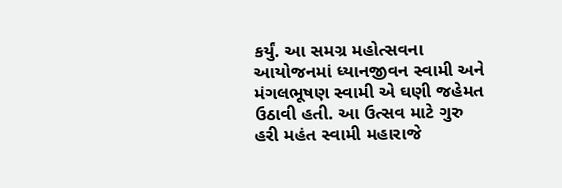કર્યું. આ સમગ્ર મહોત્સવના આયોજનમાં ધ્યાનજીવન સ્વામી અને મંગલભૂષણ સ્વામી એ ઘણી જહેમત ઉઠાવી હતી. આ ઉત્સવ માટે ગુરુ હરી મહંત સ્વામી મહારાજે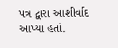પત્ર દ્વારા આશીર્વાદ આપ્યા હતાં.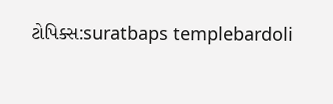ટોપિક્સ:suratbaps templebardoli